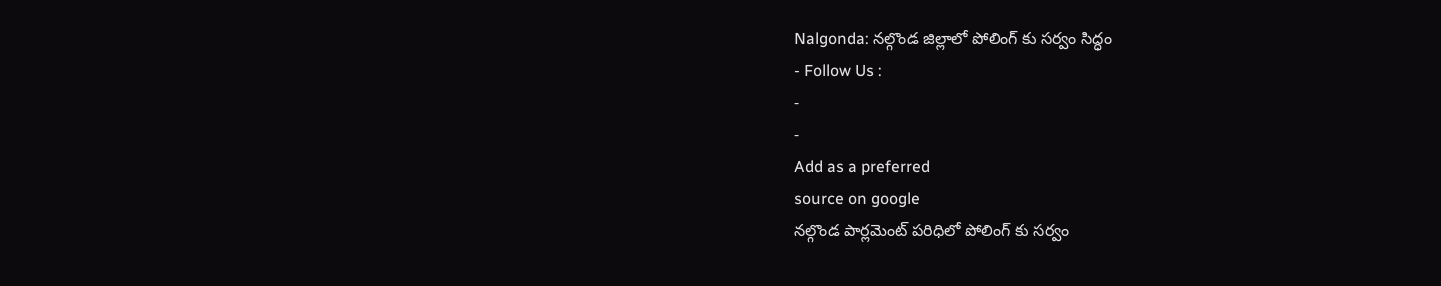Nalgonda: నల్గొండ జిల్లాలో పోలింగ్ కు సర్వం సిద్ధం
- Follow Us :
-
-
Add as a preferred
source on google
నల్గొండ పార్లమెంట్ పరిధిలో పోలింగ్ కు సర్వం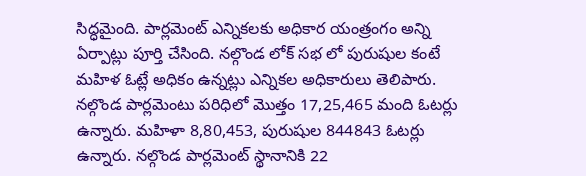సిద్ధమైంది. పార్లమెంట్ ఎన్నికలకు అధికార యంత్రంగం అన్ని ఏర్పాట్లు పూర్తి చేసింది. నల్గొండ లోక్ సభ లో పురుషుల కంటే మహిళ ఓట్లే అధికం ఉన్నట్లు ఎన్నికల అధికారులు తెలిపారు. నల్గొండ పార్లమెంటు పరిధిలో మొత్తం 17,25,465 మంది ఓటర్లు ఉన్నారు. మహిళా 8,80,453, పురుషుల 844843 ఓటర్లు ఉన్నారు. నల్గొండ పార్లమెంట్ స్థానానికి 22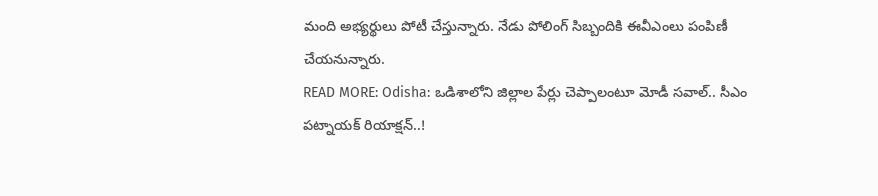మంది అభ్యర్థులు పోటీ చేస్తున్నారు. నేడు పోలింగ్ సిబ్బందికి ఈవీఎంలు పంపిణీ చేయనున్నారు.
READ MORE: Odisha: ఒడిశాలోని జిల్లాల పేర్లు చెప్పాలంటూ మోడీ సవాల్.. సీఎం పట్నాయక్ రియాక్షన్..!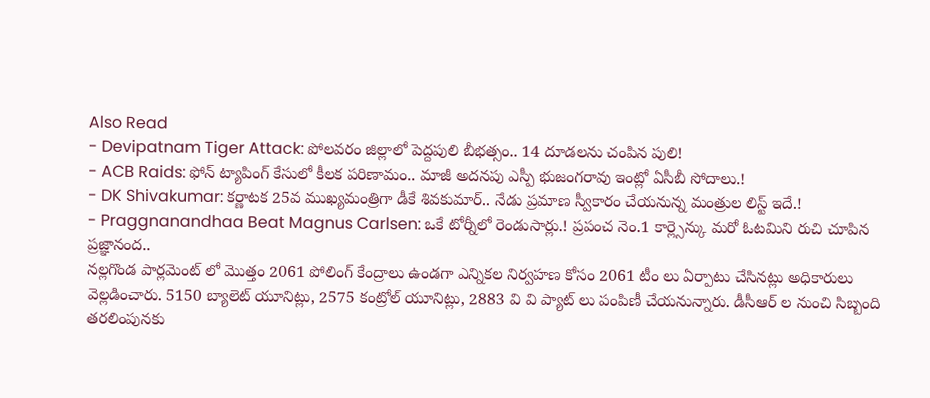Also Read
- Devipatnam Tiger Attack: పోలవరం జిల్లాలో పెద్దపులి బీభత్సం.. 14 దూడలను చంపిన పులి!
- ACB Raids: ఫోన్ ట్యాపింగ్ కేసులో కీలక పరిణామం.. మాజీ అదనపు ఎస్పీ భుజంగరావు ఇంట్లో ఏసీబీ సోదాలు.!
- DK Shivakumar: కర్ణాటక 25వ ముఖ్యమంత్రిగా డీకే శివకుమార్.. నేడు ప్రమాణ స్వీకారం చేయనున్న మంత్రుల లిస్ట్ ఇదే.!
- Praggnanandhaa Beat Magnus Carlsen: ఒకే టోర్నీలో రెండుసార్లు.! ప్రపంచ నెం.1 కార్ల్సెన్కు మరో ఓటమిని రుచి చూపిన ప్రజ్ఞానంద..
నల్లగొండ పార్లమెంట్ లో మొత్తం 2061 పోలింగ్ కేంద్రాలు ఉండగా ఎన్నికల నిర్వహణ కోసం 2061 టీం లు ఏర్పాటు చేసినట్లు అధికారులు వెల్లడించారు. 5150 బ్యాలెట్ యూనిట్లు, 2575 కంట్రోల్ యూనిట్లు, 2883 వి వి ప్యాట్ లు పంపిణీ చేయనున్నారు. డీసీఆర్ ల నుంచి సిబ్బంది తరలింపునకు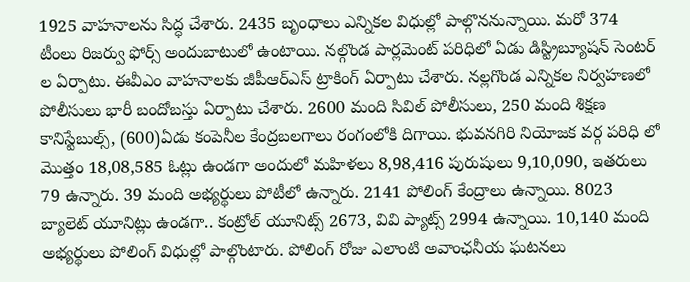1925 వాహనాలను సిద్ధ చేశారు. 2435 బృంధాలు ఎన్నికల విధుల్లో పాల్గొననున్నాయి. మరో 374 టీంలు రిజర్వు ఫోర్స్ అందుబాటులో ఉంటాయి. నల్గొండ పార్లమెంట్ పరిధిలో ఏడు డిస్ట్రిబ్యూషన్ సెంటర్ ల ఏర్పాటు. ఈవీఎం వాహనాలకు జీపీఆర్ఎస్ ట్రాకింగ్ ఏర్పాటు చేశారు. నల్లగొండ ఎన్నికల నిర్వహణలో పోలీసులు భారీ బందోబస్తు ఏర్పాటు చేశారు. 2600 మంది సివిల్ పోలీసులు, 250 మంది శిక్షణ కానిస్టేబుల్స్, (600)ఏడు కంపెనీల కేంద్రబలగాలు రంగంలోకి దిగాయి. భువనగిరి నియోజక వర్గ పరిధి లో మొత్తం 18,08,585 ఓట్లు ఉండగా అందులో మహిళలు 8,98,416 పురుషులు 9,10,090, ఇతరులు 79 ఉన్నారు. 39 మంది అభ్యర్థులు పోటీలో ఉన్నారు. 2141 పోలింగ్ కేంద్రాలు ఉన్నాయి. 8023 బ్యాలెట్ యూనిట్లు ఉండగా.. కంట్రోల్ యూనిట్స్ 2673, వివి ప్యాట్స్ 2994 ఉన్నాయి. 10,140 మంది అభ్యర్థులు పోలింగ్ విధుల్లో పాల్గొంటారు. పోలింగ్ రోజు ఎలాంటి అవాంఛనీయ ఘటనలు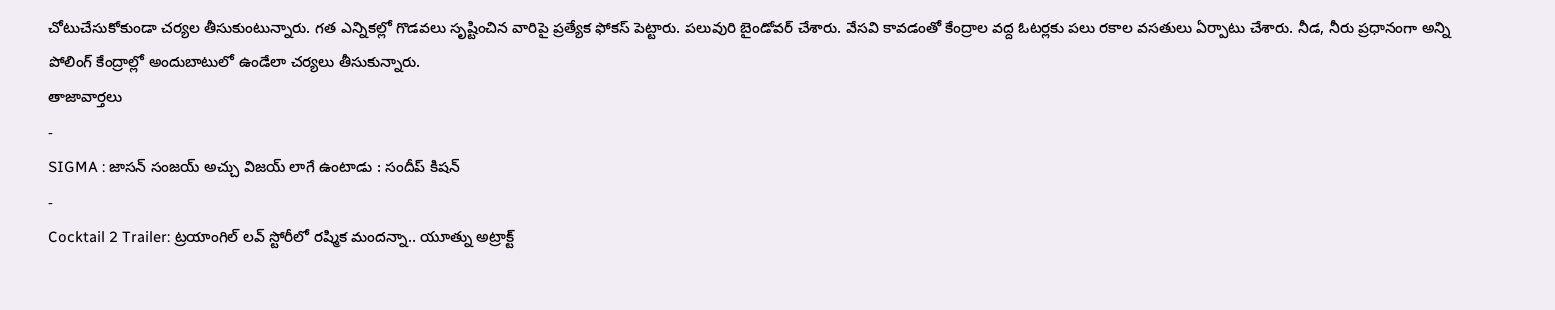చోటుచేసుకోకుండా చర్యల తీసుకుంటున్నారు. గత ఎన్నికల్లో గొడవలు సృష్టించిన వారిపై ప్రత్యేక ఫోకస్ పెట్టారు. పలువురి బైండోవర్ చేశారు. వేసవి కావడంతో కేంద్రాల వద్ద ఓటర్లకు పలు రకాల వసతులు ఏర్పాటు చేశారు. నీడ, నీరు ప్రధానంగా అన్ని పోలింగ్ కేంద్రాల్లో అందుబాటులో ఉండేలా చర్యలు తీసుకున్నారు.
తాజావార్తలు
-
SIGMA : జాసన్ సంజయ్ అచ్చు విజయ్ లాగే ఉంటాడు : సందీప్ కిషన్
-
Cocktail 2 Trailer: ట్రయాంగిల్ లవ్ స్టోరీలో రష్మిక మందన్నా.. యూత్ను అట్రాక్ట్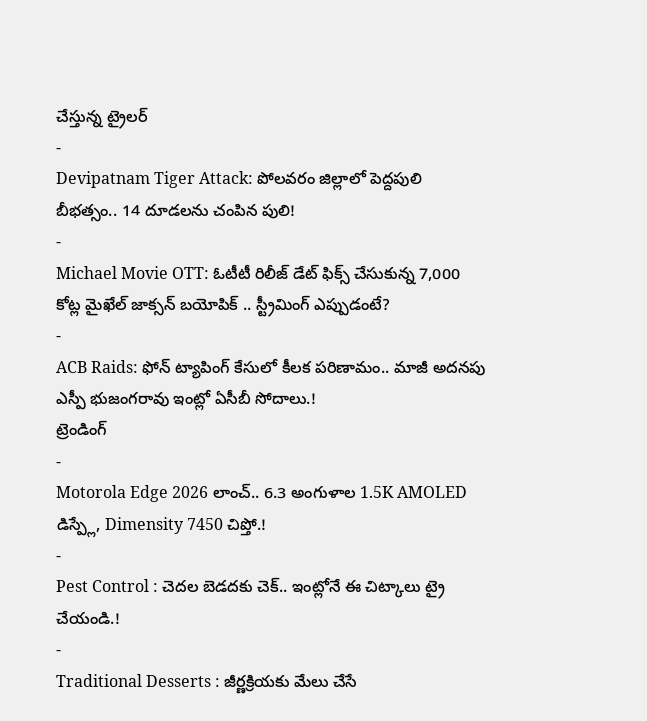చేస్తున్న ట్రైలర్
-
Devipatnam Tiger Attack: పోలవరం జిల్లాలో పెద్దపులి బీభత్సం.. 14 దూడలను చంపిన పులి!
-
Michael Movie OTT: ఓటీటీ రిలీజ్ డేట్ ఫిక్స్ చేసుకున్న 7,000 కోట్ల మైఖేల్ జాక్సన్ బయోపిక్ .. స్ట్రీమింగ్ ఎప్పుడంటే?
-
ACB Raids: ఫోన్ ట్యాపింగ్ కేసులో కీలక పరిణామం.. మాజీ అదనపు ఎస్పీ భుజంగరావు ఇంట్లో ఏసీబీ సోదాలు.!
ట్రెండింగ్
-
Motorola Edge 2026 లాంచ్.. 6.3 అంగుళాల 1.5K AMOLED డిస్ప్లే, Dimensity 7450 చిప్తో.!
-
Pest Control : చెదల బెడదకు చెక్.. ఇంట్లోనే ఈ చిట్కాలు ట్రై చేయండి.!
-
Traditional Desserts : జీర్ణక్రియకు మేలు చేసే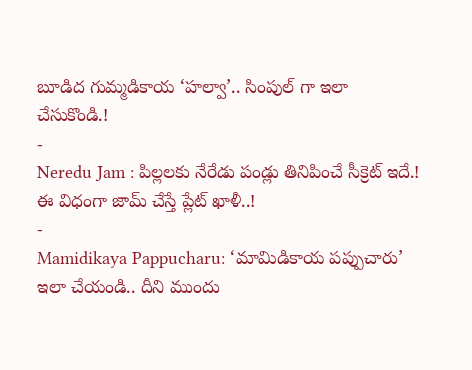బూడిద గుమ్మడికాయ ‘హల్వా’.. సింపుల్ గా ఇలా చేసుకొండి.!
-
Neredu Jam : పిల్లలకు నేరేడు పండ్లు తినిపించే సీక్రెట్ ఇదే.! ఈ విధంగా జామ్ చేస్తే ప్లేట్ ఖాళీ..!
-
Mamidikaya Pappucharu: ‘మామిడికాయ పప్పుచారు’ ఇలా చేయండి.. దీని ముందు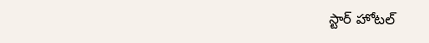స్టార్ హోటల్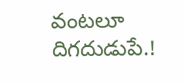వంటలూ దిగదుడుపే.!